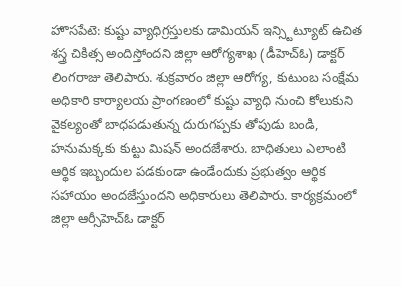హొసపేటె: కుష్టు వ్యాధిగ్రస్తులకు డామియన్ ఇన్స్టిట్యూట్ ఉచిత శస్త్ర చికిత్స అందిస్తోందని జిల్లా ఆరోగ్యశాఖ (డీహెచ్ఓ) డాక్టర్ లింగరాజు తెలిపారు. శుక్రవారం జిల్లా ఆరోగ్య, కుటుంబ సంక్షేమ అధికారి కార్యాలయ ప్రాంగణంలో కుష్టు వ్యాధి నుంచి కోలుకుని వైకల్యంతో బాధపడుతున్న దురుగప్పకు తోపుడు బండి, హనుమక్కకు కుట్టు మిషన్ అందజేశారు. బాధితులు ఎలాంటి ఆర్థిక ఇబ్బందుల పడకుండా ఉండేందుకు ప్రభుత్వం ఆర్థిక సహాయం అందజేస్తుందని అధికారులు తెలిపారు. కార్యక్రమంలో జిల్లా ఆర్సీహెచ్ఓ డాక్టర్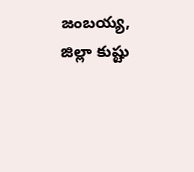జంబయ్య, జిల్లా కుష్టు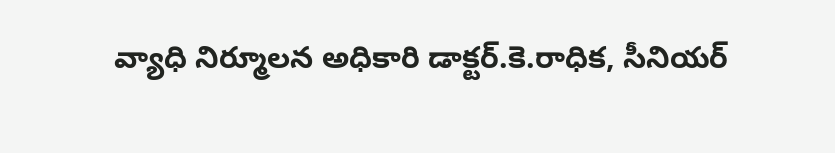వ్యాధి నిర్మూలన అధికారి డాక్టర్.కె.రాధిక, సీనియర్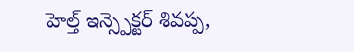హెల్త్ ఇన్స్పెక్టర్ శివప్ప,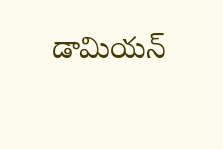డామియన్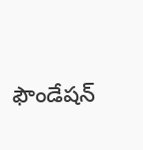ఫౌండేషన్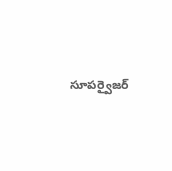సూపర్వైజర్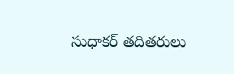సుధాకర్ తదితరులు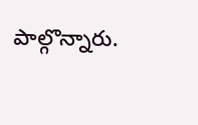పాల్గొన్నారు.